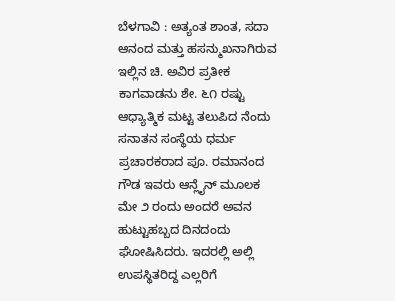ಬೆಳಗಾವಿ : ಅತ್ಯಂತ ಶಾಂತ, ಸದಾ ಆನಂದ ಮತ್ತು ಹಸನ್ಮುಖನಾಗಿರುವ ಇಲ್ಲಿನ ಚಿ. ಅವಿರ ಪ್ರತೀಕ ಕಾಗವಾಡನು ಶೇ. ೬೧ ರಷ್ಟು ಆಧ್ಯಾತ್ಮಿಕ ಮಟ್ಟ ತಲುಪಿದ ನೆಂದು ಸನಾತನ ಸಂಸ್ಥೆಯ ಧರ್ಮ ಪ್ರಚಾರಕರಾದ ಪೂ. ರಮಾನಂದ ಗೌಡ ಇವರು ಆನ್ಲೈನ್ ಮೂಲಕ ಮೇ ೨ ರಂದು ಅಂದರೆ ಅವನ ಹುಟ್ಟುಹಬ್ಬದ ದಿನದಂದು ಘೋಷಿಸಿದರು. ಇದರಲ್ಲಿ ಅಲ್ಲಿ ಉಪಸ್ಥಿತರಿದ್ದ ಎಲ್ಲರಿಗೆ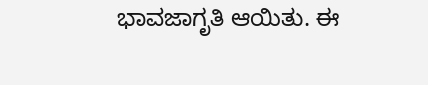ಭಾವಜಾಗೃತಿ ಆಯಿತು. ಈ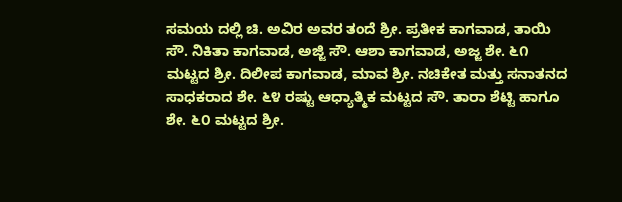ಸಮಯ ದಲ್ಲಿ ಚಿ. ಅವಿರ ಅವರ ತಂದೆ ಶ್ರೀ. ಪ್ರತೀಕ ಕಾಗವಾಡ, ತಾಯಿ ಸೌ. ನಿಕಿತಾ ಕಾಗವಾಡ, ಅಜ್ಜಿ ಸೌ. ಆಶಾ ಕಾಗವಾಡ, ಅಜ್ಜ ಶೇ. ೬೧ ಮಟ್ಟದ ಶ್ರೀ. ದಿಲೀಪ ಕಾಗವಾಡ, ಮಾವ ಶ್ರೀ. ನಚಿಕೇತ ಮತ್ತು ಸನಾತನದ ಸಾಧಕರಾದ ಶೇ. ೬೪ ರಷ್ಟು ಆಧ್ಯಾತ್ಮಿಕ ಮಟ್ಟದ ಸೌ. ತಾರಾ ಶೆಟ್ಟಿ ಹಾಗೂ ಶೇ. ೬೦ ಮಟ್ಟದ ಶ್ರೀ.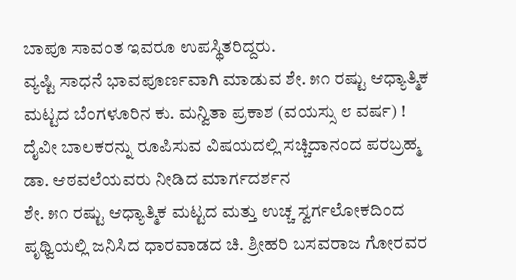ಬಾಪೂ ಸಾವಂತ ಇವರೂ ಉಪಸ್ಥಿತರಿದ್ದರು.
ವ್ಯಷ್ಟಿ ಸಾಧನೆ ಭಾವಪೂರ್ಣವಾಗಿ ಮಾಡುವ ಶೇ. ೫೧ ರಷ್ಟು ಆಧ್ಯಾತ್ಮಿಕ ಮಟ್ಟದ ಬೆಂಗಳೂರಿನ ಕು. ಮನ್ವಿತಾ ಪ್ರಕಾಶ (ವಯಸ್ಸು ೮ ವರ್ಷ) !
ದೈವೀ ಬಾಲಕರನ್ನು ರೂಪಿಸುವ ವಿಷಯದಲ್ಲಿ ಸಚ್ಚಿದಾನಂದ ಪರಬ್ರಹ್ಮ ಡಾ. ಆಠವಲೆಯವರು ನೀಡಿದ ಮಾರ್ಗದರ್ಶನ
ಶೇ. ೫೧ ರಷ್ಟು ಆಧ್ಯಾತ್ಮಿಕ ಮಟ್ಟದ ಮತ್ತು ಉಚ್ಚ ಸ್ವರ್ಗಲೋಕದಿಂದ ಪೃಥ್ವಿಯಲ್ಲಿ ಜನಿಸಿದ ಧಾರವಾಡದ ಚಿ. ಶ್ರೀಹರಿ ಬಸವರಾಜ ಗೋರವರ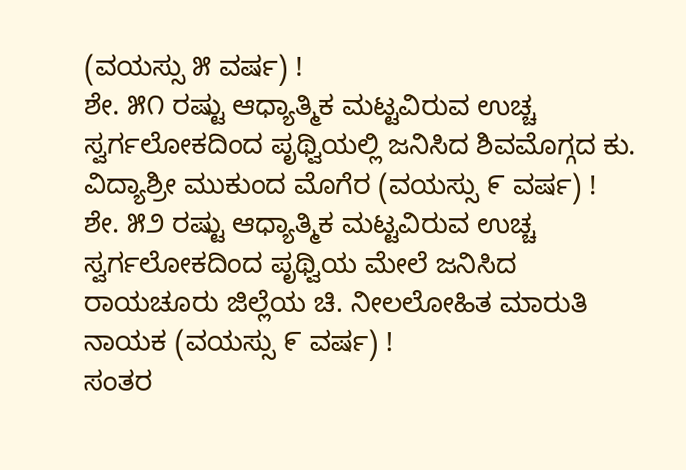(ವಯಸ್ಸು ೫ ವರ್ಷ) !
ಶೇ. ೫೧ ರಷ್ಟು ಆಧ್ಯಾತ್ಮಿಕ ಮಟ್ಟವಿರುವ ಉಚ್ಚ ಸ್ವರ್ಗಲೋಕದಿಂದ ಪೃಥ್ವಿಯಲ್ಲಿ ಜನಿಸಿದ ಶಿವಮೊಗ್ಗದ ಕು. ವಿದ್ಯಾಶ್ರೀ ಮುಕುಂದ ಮೊಗೆರ (ವಯಸ್ಸು ೯ ವರ್ಷ) !
ಶೇ. ೫೨ ರಷ್ಟು ಆಧ್ಯಾತ್ಮಿಕ ಮಟ್ಟವಿರುವ ಉಚ್ಚ ಸ್ವರ್ಗಲೋಕದಿಂದ ಪೃಥ್ವಿಯ ಮೇಲೆ ಜನಿಸಿದ ರಾಯಚೂರು ಜಿಲ್ಲೆಯ ಚಿ. ನೀಲಲೋಹಿತ ಮಾರುತಿ ನಾಯಕ (ವಯಸ್ಸು ೯ ವರ್ಷ) !
ಸಂತರ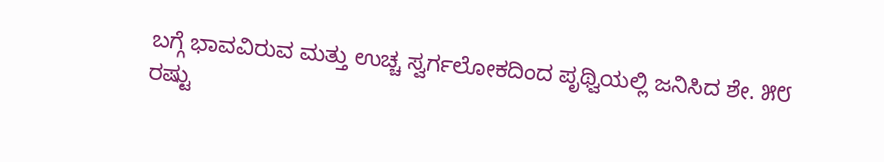ಬಗ್ಗೆ ಭಾವವಿರುವ ಮತ್ತು ಉಚ್ಚ ಸ್ವರ್ಗಲೋಕದಿಂದ ಪೃಥ್ವಿಯಲ್ಲಿ ಜನಿಸಿದ ಶೇ. ೫೮ ರಷ್ಟು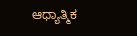ಆಧ್ಯಾತ್ಮಿಕ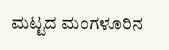ಮಟ್ಟದ ಮಂಗಳೂರಿನ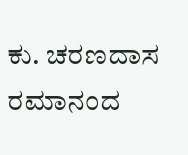ಕು. ಚರಣದಾಸ ರಮಾನಂದ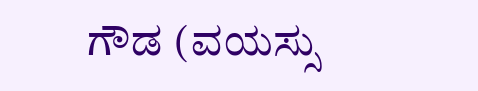ಗೌಡ (ವಯಸ್ಸು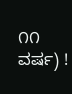೧೧ ವರ್ಷ) !